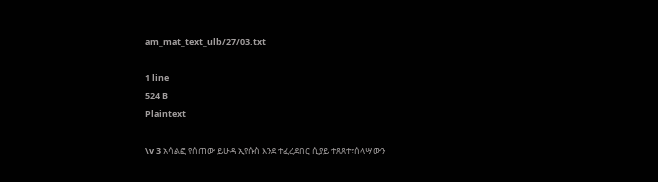am_mat_text_ulb/27/03.txt

1 line
524 B
Plaintext

\v 3 አሳልፎ የሰጠው ይሁዳ ኢየሱስ እንደ ተፈረደበር ሲያይ ተጸጸተ፣ሰላሣውን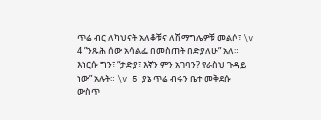ጥሬ ብር ለካህናት አለቆቹና ለሽማግሌዎቹ መልሶ፣ \v 4 ”ንጹሕ ሰው አሳልፌ በመስጠት በድያለሁ” አለ። እነርሱ ግን፣ “ታድያ፣ እኛን ምን አገባን? የራስህ ጉዳይ ነው” አሉት። \v 5 ያኔ ጥሬ ብሩን ቤተ መቅደሱ ውስጥ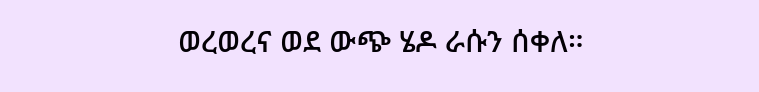ወረወረና ወደ ውጭ ሄዶ ራሱን ሰቀለ።